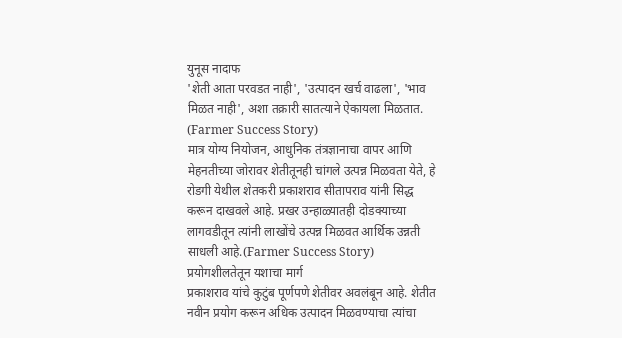युनूस नादाफ
'शेती आता परवडत नाही', 'उत्पादन खर्च वाढला', 'भाव मिळत नाही', अशा तक्रारी सातत्याने ऐकायला मिळतात. (Farmer Success Story)
मात्र योग्य नियोजन, आधुनिक तंत्रज्ञानाचा वापर आणि मेहनतीच्या जोरावर शेतीतूनही चांगले उत्पन्न मिळवता येते, हे रोडगी येथील शेतकरी प्रकाशराव सीतापराव यांनी सिद्ध करून दाखवले आहे. प्रखर उन्हाळ्यातही दोडक्याच्या लागवडीतून त्यांनी लाखोंचे उत्पन्न मिळवत आर्थिक उन्नती साधली आहे.(Farmer Success Story)
प्रयोगशीलतेतून यशाचा मार्ग
प्रकाशराव यांचे कुटुंब पूर्णपणे शेतीवर अवलंबून आहे. शेतीत नवीन प्रयोग करून अधिक उत्पादन मिळवण्याचा त्यांचा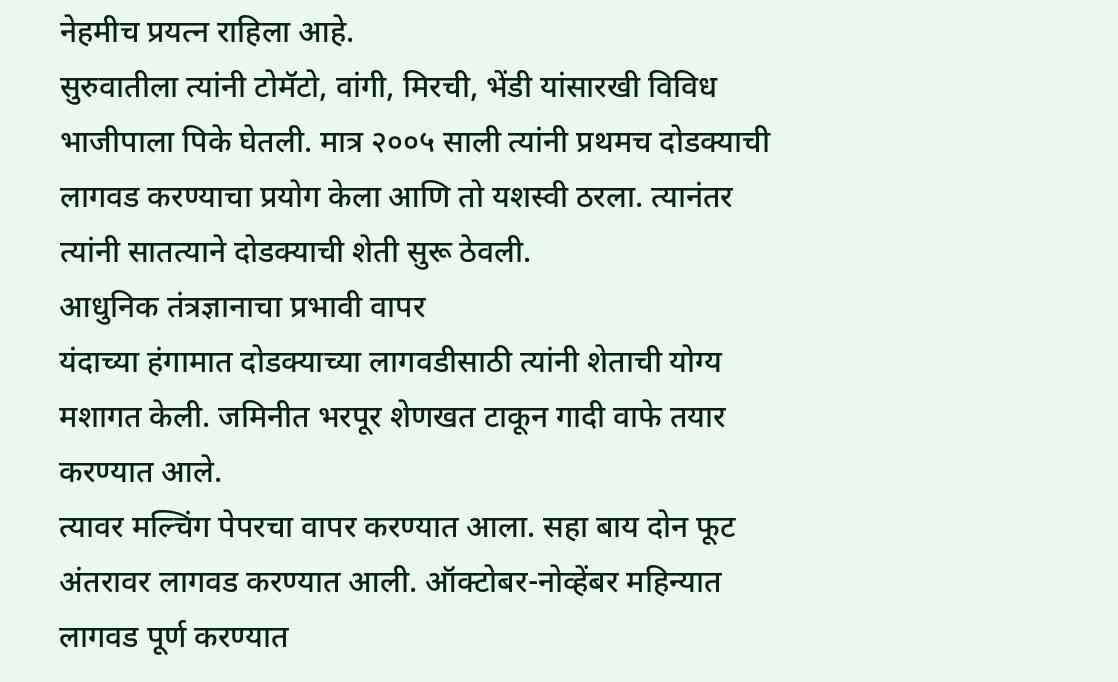नेहमीच प्रयत्न राहिला आहे.
सुरुवातीला त्यांनी टोमॅटो, वांगी, मिरची, भेंडी यांसारखी विविध भाजीपाला पिके घेतली. मात्र २००५ साली त्यांनी प्रथमच दोडक्याची लागवड करण्याचा प्रयोग केला आणि तो यशस्वी ठरला. त्यानंतर त्यांनी सातत्याने दोडक्याची शेती सुरू ठेवली.
आधुनिक तंत्रज्ञानाचा प्रभावी वापर
यंदाच्या हंगामात दोडक्याच्या लागवडीसाठी त्यांनी शेताची योग्य मशागत केली. जमिनीत भरपूर शेणखत टाकून गादी वाफे तयार करण्यात आले.
त्यावर मल्चिंग पेपरचा वापर करण्यात आला. सहा बाय दोन फूट अंतरावर लागवड करण्यात आली. ऑक्टोबर-नोव्हेंबर महिन्यात लागवड पूर्ण करण्यात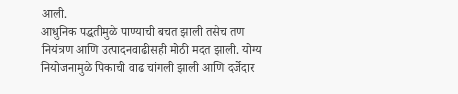आली.
आधुनिक पद्धतीमुळे पाण्याची बचत झाली तसेच तण नियंत्रण आणि उत्पादनवाढीसही मोठी मदत झाली. योग्य नियोजनामुळे पिकाची वाढ चांगली झाली आणि दर्जेदार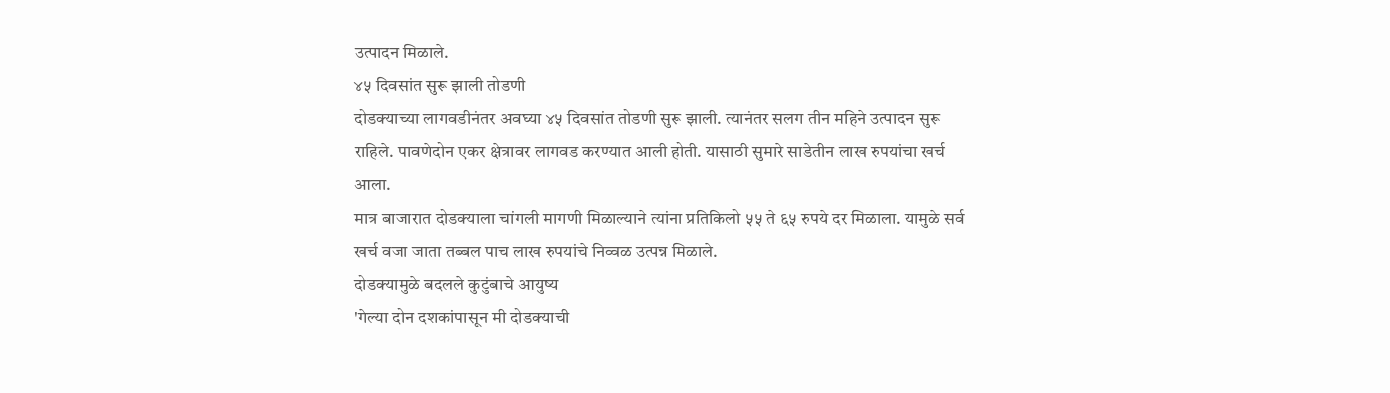उत्पादन मिळाले.
४५ दिवसांत सुरू झाली तोडणी
दोडक्याच्या लागवडीनंतर अवघ्या ४५ दिवसांत तोडणी सुरू झाली. त्यानंतर सलग तीन महिने उत्पादन सुरू राहिले. पावणेदोन एकर क्षेत्रावर लागवड करण्यात आली होती. यासाठी सुमारे साडेतीन लाख रुपयांचा खर्च आला.
मात्र बाजारात दोडक्याला चांगली मागणी मिळाल्याने त्यांना प्रतिकिलो ५५ ते ६५ रुपये दर मिळाला. यामुळे सर्व खर्च वजा जाता तब्बल पाच लाख रुपयांचे निव्वळ उत्पन्न मिळाले.
दोडक्यामुळे बदलले कुटुंबाचे आयुष्य
'गेल्या दोन दशकांपासून मी दोडक्याची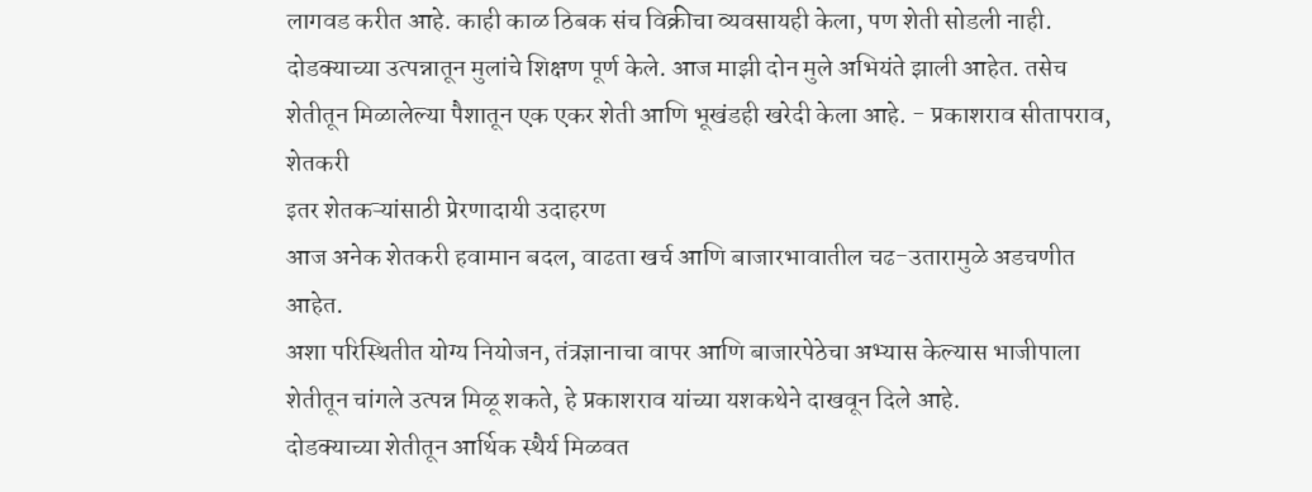लागवड करीत आहे. काही काळ ठिबक संच विक्रीचा व्यवसायही केला, पण शेती सोडली नाही. दोडक्याच्या उत्पन्नातून मुलांचे शिक्षण पूर्ण केले. आज माझी दोन मुले अभियंते झाली आहेत. तसेच शेतीतून मिळालेल्या पैशातून एक एकर शेती आणि भूखंडही खरेदी केला आहे. - प्रकाशराव सीतापराव, शेतकरी
इतर शेतकऱ्यांसाठी प्रेरणादायी उदाहरण
आज अनेक शेतकरी हवामान बदल, वाढता खर्च आणि बाजारभावातील चढ-उतारामुळे अडचणीत आहेत.
अशा परिस्थितीत योग्य नियोजन, तंत्रज्ञानाचा वापर आणि बाजारपेठेचा अभ्यास केल्यास भाजीपाला शेतीतून चांगले उत्पन्न मिळू शकते, हे प्रकाशराव यांच्या यशकथेने दाखवून दिले आहे.
दोडक्याच्या शेतीतून आर्थिक स्थैर्य मिळवत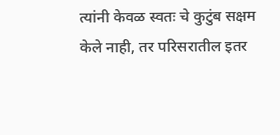त्यांनी केवळ स्वतः चे कुटुंब सक्षम केले नाही, तर परिसरातील इतर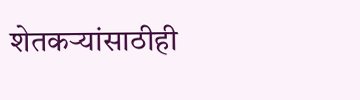शेतकऱ्यांसाठीही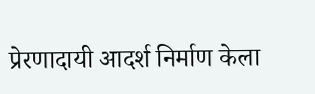प्रेरणादायी आदर्श निर्माण केला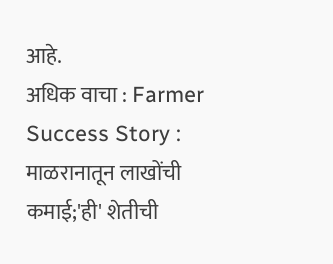आहे.
अधिक वाचा : Farmer Success Story : माळरानातून लाखोंची कमाई;'ही' शेतीची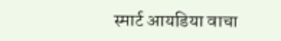स्मार्ट आयडिया वाचा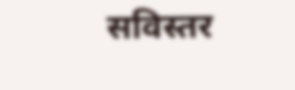सविस्तर